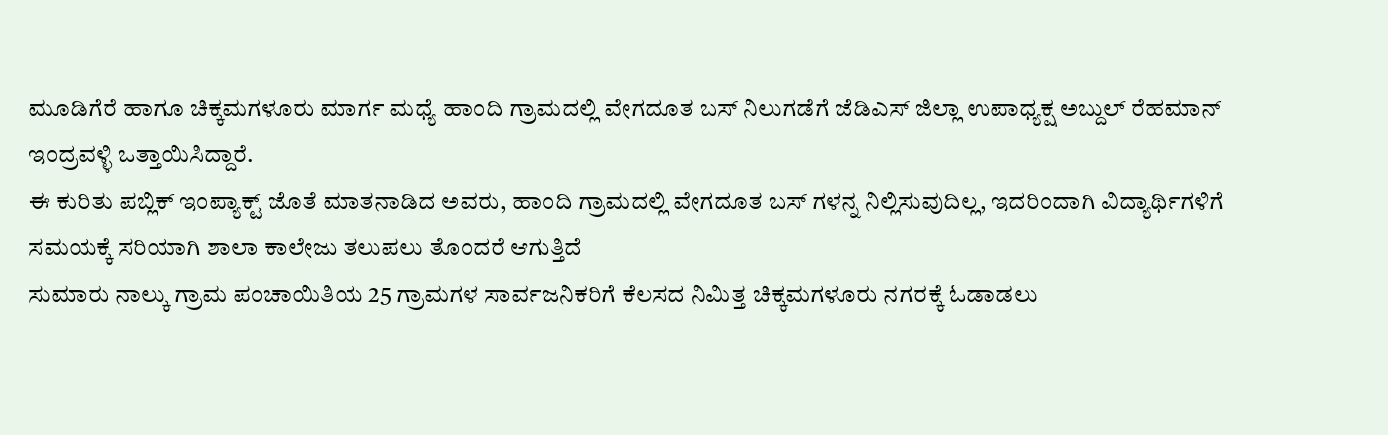ಮೂಡಿಗೆರೆ ಹಾಗೂ ಚಿಕ್ಕಮಗಳೂರು ಮಾರ್ಗ ಮಧ್ಯೆ ಹಾಂದಿ ಗ್ರಾಮದಲ್ಲಿ ವೇಗದೂತ ಬಸ್ ನಿಲುಗಡೆಗೆ ಜೆಡಿಎಸ್ ಜಿಲ್ಲಾ ಉಪಾಧ್ಯಕ್ಷ ಅಬ್ದುಲ್ ರೆಹಮಾನ್ ಇಂದ್ರವಳ್ಳಿ ಒತ್ತಾಯಿಸಿದ್ದಾರೆ.
ಈ ಕುರಿತು ಪಬ್ಲಿಕ್ ಇಂಪ್ಯಾಕ್ಟ್ ಜೊತೆ ಮಾತನಾಡಿದ ಅವರು, ಹಾಂದಿ ಗ್ರಾಮದಲ್ಲಿ ವೇಗದೂತ ಬಸ್ ಗಳನ್ನ ನಿಲ್ಲಿಸುವುದಿಲ್ಲ, ಇದರಿಂದಾಗಿ ವಿದ್ಯಾರ್ಥಿಗಳಿಗೆ ಸಮಯಕ್ಕೆ ಸರಿಯಾಗಿ ಶಾಲಾ ಕಾಲೇಜು ತಲುಪಲು ತೊಂದರೆ ಆಗುತ್ತಿದೆ
ಸುಮಾರು ನಾಲ್ಕು ಗ್ರಾಮ ಪಂಚಾಯಿತಿಯ 25 ಗ್ರಾಮಗಳ ಸಾರ್ವಜನಿಕರಿಗೆ ಕೆಲಸದ ನಿಮಿತ್ತ ಚಿಕ್ಕಮಗಳೂರು ನಗರಕ್ಕೆ ಓಡಾಡಲು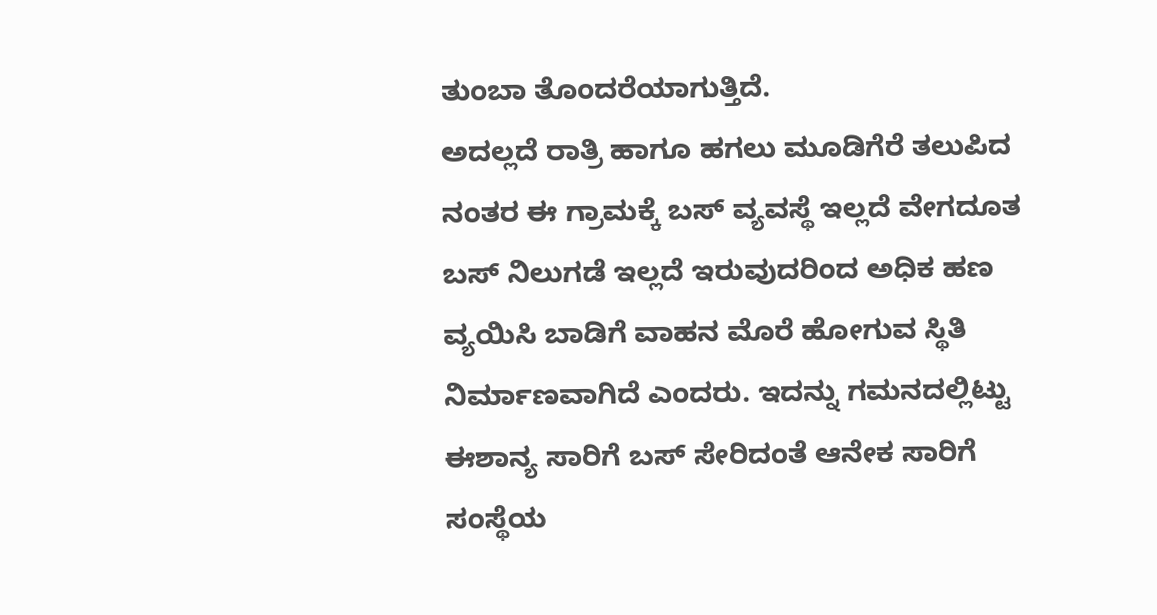ತುಂಬಾ ತೊಂದರೆಯಾಗುತ್ತಿದೆ.
ಅದಲ್ಲದೆ ರಾತ್ರಿ ಹಾಗೂ ಹಗಲು ಮೂಡಿಗೆರೆ ತಲುಪಿದ ನಂತರ ಈ ಗ್ರಾಮಕ್ಕೆ ಬಸ್ ವ್ಯವಸ್ಥೆ ಇಲ್ಲದೆ ವೇಗದೂತ ಬಸ್ ನಿಲುಗಡೆ ಇಲ್ಲದೆ ಇರುವುದರಿಂದ ಅಧಿಕ ಹಣ ವ್ಯಯಿಸಿ ಬಾಡಿಗೆ ವಾಹನ ಮೊರೆ ಹೋಗುವ ಸ್ಥಿತಿ ನಿರ್ಮಾಣವಾಗಿದೆ ಎಂದರು. ಇದನ್ನು ಗಮನದಲ್ಲಿಟ್ಟು ಈಶಾನ್ಯ ಸಾರಿಗೆ ಬಸ್ ಸೇರಿದಂತೆ ಆನೇಕ ಸಾರಿಗೆ ಸಂಸ್ಥೆಯ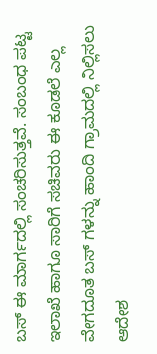ಬಸ್ ಈ ಮಾರ್ಗದಲ್ಲಿ ಸಂಚರಿಸುತ್ತವೆ. ಸಂಬಂಧ ಪಟ್ಟ ಇಲಾಖೆ ಹಾಗೂ ಸಾರಿಗೆ ಸಚಿವರು ಈ ಕೂಡಲೆ ಎಲ್ಲ ವೇಗದೂತ ಬಸ್ ಗಳನ್ನು ಹಾಂದಿ ಗ್ರಾಮದಲ್ಲಿ ನಿಲ್ಲಿಸಲು ಆದೇಶ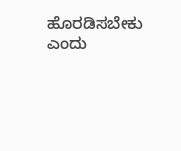ಹೊರಡಿಸಬೇಕು ಎಂದು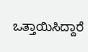ಒತ್ತಾಯಿಸಿದ್ದಾರೆ